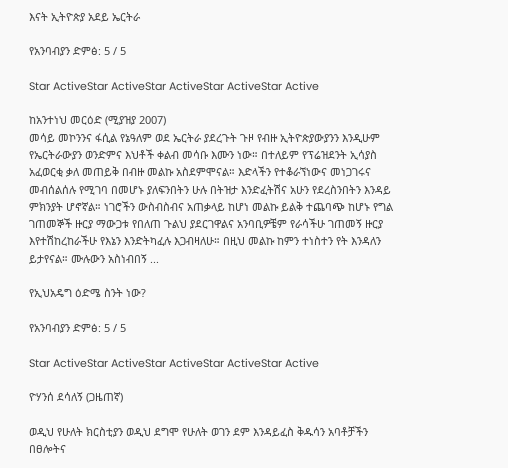እናት ኢትዮጵያ አደይ ኤርትራ

የአንባብያን ድምፅ: 5 / 5

Star ActiveStar ActiveStar ActiveStar ActiveStar Active

ከአንተነህ መርዕድ (ሚያዝያ 2007)
መሳይ መኮንንና ፋሲል የኔዓለም ወደ ኤርትራ ያደረጉት ጉዞ የብዙ ኢትዮጵያውያንን እንዲሁም የኤርትራውያን ወንድምና እህቶች ቀልብ መሳቡ እሙን ነው። በተለይም የፕሬዝደንት ኢሳያስ አፈወርቂ ቃለ መጠይቅ በብዙ መልኩ አስደምሞናል። እድላችን የተቆራኘነውና መነጋገሩና መብሰልሰሉ የሚገባ በመሆኑ ያለፍንበትን ሁሉ በትዝታ እንድፈትሽና አሁን የደረስንበትን እንዳይ ምክንያት ሆኖኛል። ነገሮችን ውስብስብና አጠቃላይ ከሆነ መልኩ ይልቅ ተጨባጭ ከሆኑ የግል ገጠመኞች ዙርያ ማውጋቱ የበለጠ ጉልህ ያደርገዋልና አንባቢዎቼም የራሳችሁ ገጠመኝ ዙርያ እየተሽከረከራችሁ የእኔን እንድትካፈሉ እጋብዛለሁ። በዚህ መልኩ ከምን ተነስተን የት እንዳለን ይታየናል። ሙሉውን አስነብበኝ ...

የኢህአዴግ ዕድሜ ስንት ነው?

የአንባብያን ድምፅ: 5 / 5

Star ActiveStar ActiveStar ActiveStar ActiveStar Active

ዮሃንሰ ደሳለኝ (ጋዜጠኛ)

ወዲህ የሁለት ክርስቲያን ወዲህ ደግሞ የሁለት ወገን ደም እንዳይፈስ ቅዱሳን አባቶቻችን በፀሎትና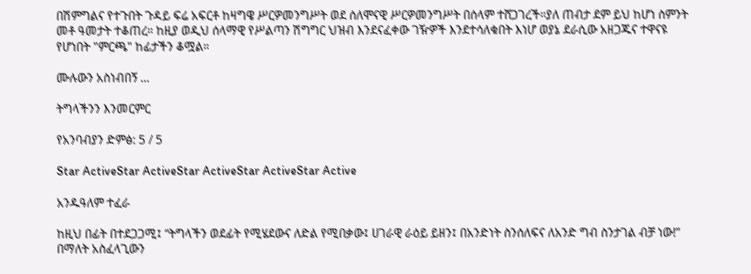በሽምግልና የተጉበት ጉዳይ ፍሬ አፍርቶ ከዛግዌ ሥርዎመንግሥት ወደ ሰለሞናዊ ሥርዎመንግሥት በሰላም ተሸጋገረች።ያለ ጠብታ ደም ይህ ከሆነ ስምንት መቶ ዓመታት ተቆጠረ። ከዚያ ወዲህ ሰላማዊ የሥልጣን ሽግግር ህዝብ እንደናፈቀው ገዥዎች እንደተሳለቁበት እነሆ ወያኔ ደራሲው አዘጋጁና ተዋናዩ የሆነበት "ምርጫ" ከፊታችን ቆሟል።

ሙሉውን አስነብበኝ ...

ትግላችንን እንመርምር

የአንባብያን ድምፅ: 5 / 5

Star ActiveStar ActiveStar ActiveStar ActiveStar Active

አንዱዓለም ተፈራ

ከዚህ በፊት በተደጋጋሚ፤ “ትግላችን ወደፊት የሚሄደውና ለድል የሚበቃው፤ ሀገራዊ ራዕይ ይዘን፤ በአንድነት ስንሰለፍና ለአንድ ግብ ስንታገል ብቻ ነው!” በማለት አስፈላጊውን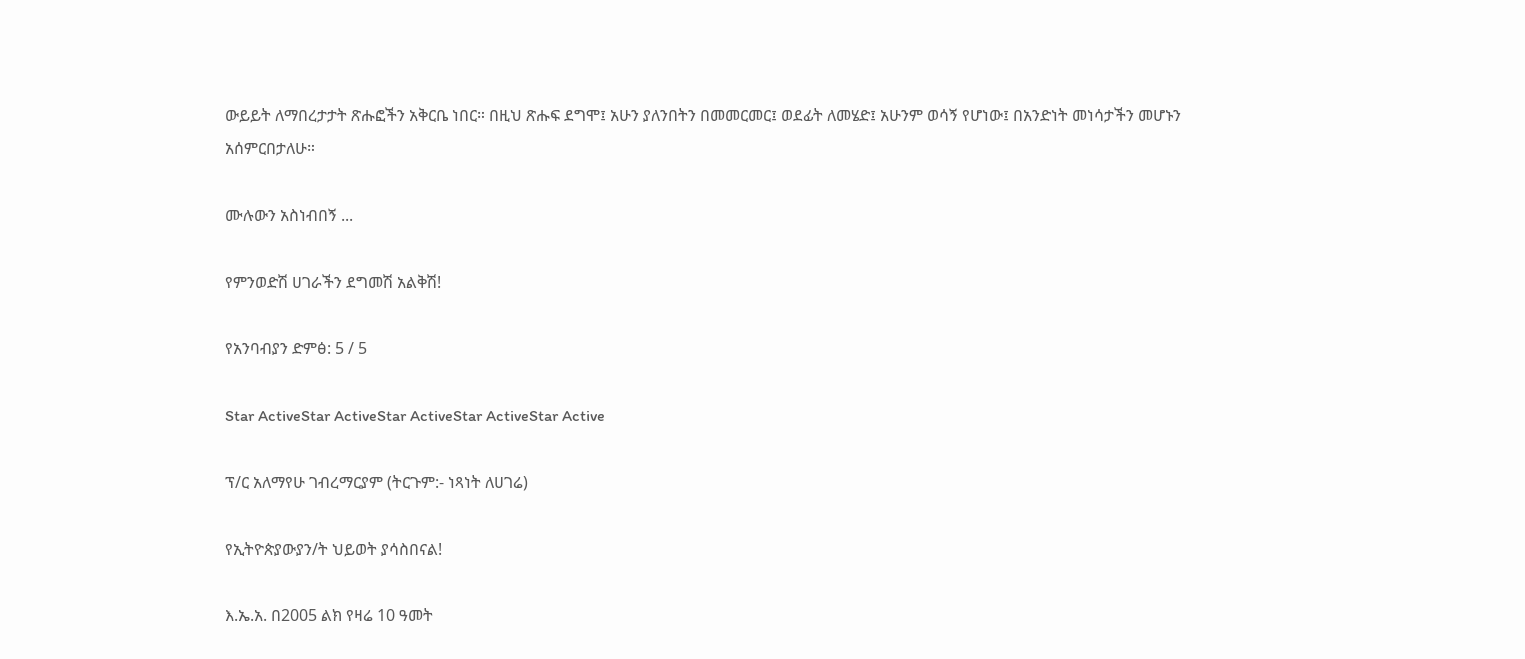ውይይት ለማበረታታት ጽሑፎችን አቅርቤ ነበር። በዚህ ጽሑፍ ደግሞ፤ አሁን ያለንበትን በመመርመር፤ ወደፊት ለመሄድ፤ አሁንም ወሳኝ የሆነው፤ በአንድነት መነሳታችን መሆኑን አሰምርበታለሁ።

ሙሉውን አስነብበኝ ...

የምንወድሽ ሀገራችን ደግመሽ አልቅሽ!

የአንባብያን ድምፅ: 5 / 5

Star ActiveStar ActiveStar ActiveStar ActiveStar Active

ፕ/ር አለማየሁ ገብረማርያም (ትርጉም:- ነጻነት ለሀገሬ)

የኢትዮጵያውያን/ት ህይወት ያሳስበናል!

እ.ኤ.አ. በ2005 ልክ የዛሬ 10 ዓመት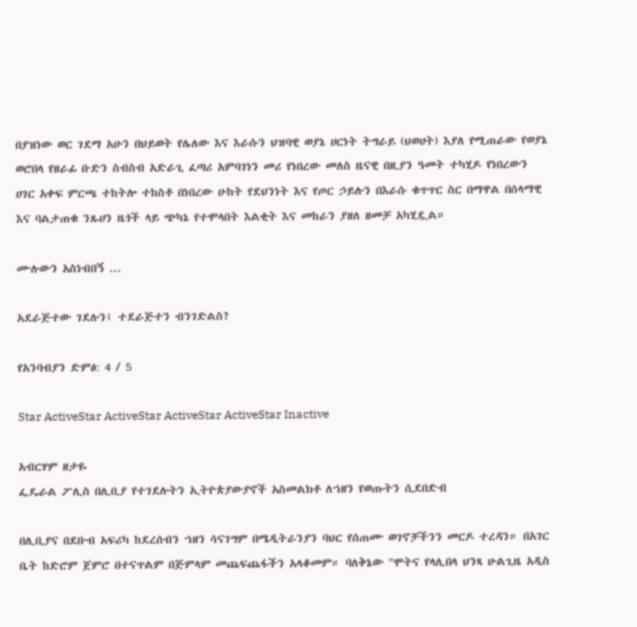በያዝነው ወር ገደማ አሁን በህይወት የሌለው እና እራሱን ህዝባዊ ወያኔ ሀርነት ትግራይ (ህወሀት) እያለ የሚጠራው የወያኔ ወሮበላ የዘራፊ ቡድን ስብስብ አድራጊ ፈጣሪ አምባገነን መሪ የነበረው መለስ ዜናዊ በዚያን ዓመት ተካሂዶ የነበረውን ሀገር አቀፍ ምርጫ ተከትሎ ተከስቶ በነበረው ሁከት የደህንነት እና የጦር ኃይሉን በእራሱ ቁጥጥር ስር በማዋል በሰላማዊ እና ባልታጠቁ ንጹሀን ዜጎች ላይ ጭካኔ የተሞላበት እልቂት እና መከራን ያዘለ ዘመቻ አካሂዷል።

ሙሉውን አስነብበኝ ...

አደራጅተው ገደሉን፤ ተደራጅተን ብንገድልስ?

የአንባብያን ድምፅ: 4 / 5

Star ActiveStar ActiveStar ActiveStar ActiveStar Inactive

አብርሃም ዘታዬ
ፌዴራል ፖሊስ በሊቢያ የተገደሉትን ኢትዮጵያውያኖች አስመልክቶ ለኀዘን የወጡትን ሲደበድብ

በሊቢያና በደቡብ አፍሪካ ከደረሰብን ኀዘን ሳናገግም በሜዲትራንያን ባህር የሰጠሙ ወገኖቻችንን መርዶ ተረዳን። በአገር ቤት ከድሮም ጀምሮ በተናጥልም በጅምላም መጨፍጨፋችን አላቆመም። ባለቅኔው "ሞትና የላሊበላ ህንጻ ሁልጊዜ አዲስ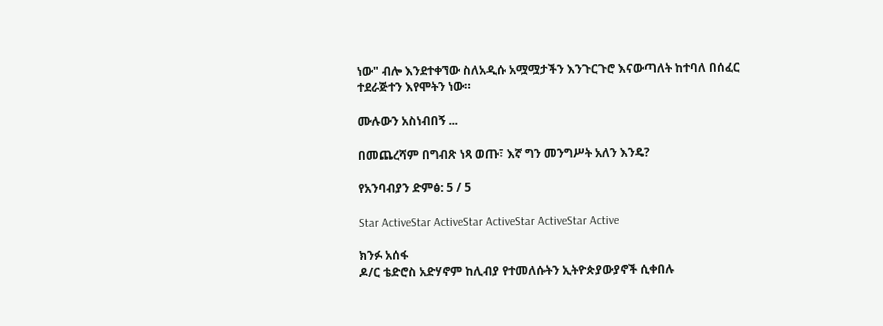ነው" ብሎ እንደተቀኘው ስለአዲሱ አሟሟታችን እንጉርጉሮ እናውጣለት ከተባለ በሰፈር ተደራጅተን እየሞትን ነው።

ሙሉውን አስነብበኝ ...

በመጨረሻም በግብጽ ነጻ ወጡ፣ እኛ ግን መንግሥት አለን እንዴ?

የአንባብያን ድምፅ: 5 / 5

Star ActiveStar ActiveStar ActiveStar ActiveStar Active

ክንፉ አሰፋ
ዶ/ር ቴድሮስ አድሃኖም ከሊብያ የተመለሱትን ኢትዮጵያውያኖች ሲቀበሉ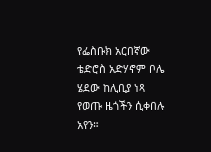የፌስቡክ አርበኛው ቴድሮስ አድሃኖም ቦሌ ሄደው ከሊቢያ ነጻ የወጡ ዜጎችን ሲቀበሉ አየን።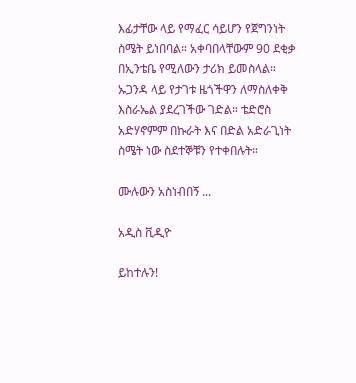እፊታቸው ላይ የማፈር ሳይሆን የጀግንነት ስሜት ይነበባል። አቀባበላቸውም 90 ደቂቃ በኢንቴቤ የሚለውን ታሪክ ይመስላል። ኡጋንዳ ላይ የታገቱ ዜጎችዋን ለማስለቀቅ እስራኤል ያደረገችው ገድል። ቴድሮስ አድሃኖምም በኩራት እና በድል አድራጊነት ስሜት ነው ስደተኞቹን የተቀበሉት።

ሙሉውን አስነብበኝ ...

አዲስ ቪዲዮ

ይከተሉን!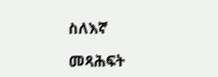ስለእኛ

መጻሕፍት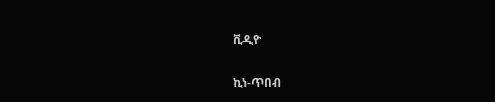ቪዲዮ

ኪነ-ጥበብ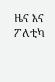ዜና እና ፖለቲካ